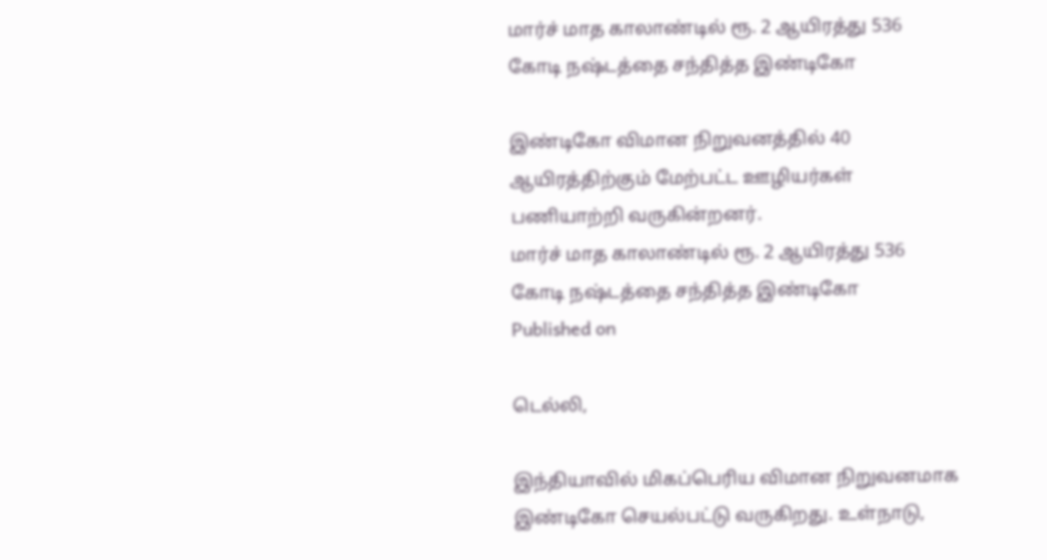மார்ச் மாத காலாண்டில் ரூ. 2 ஆயிரத்து 536 கோடி நஷ்டத்தை சந்தித்த இண்டிகோ

இண்டிகோ விமான நிறுவனத்தில் 40 ஆயிரத்திற்கும் மேற்பட்ட ஊழியர்கள் பணியாற்றி வருகின்றனர்.
மார்ச் மாத காலாண்டில் ரூ. 2 ஆயிரத்து 536 கோடி நஷ்டத்தை சந்தித்த இண்டிகோ
Published on

டெல்லி,

இந்தியாவில் மிகப்பெரிய விமான நிறுவனமாக இண்டிகோ செயல்பட்டு வருகிறது. உள்நாடு,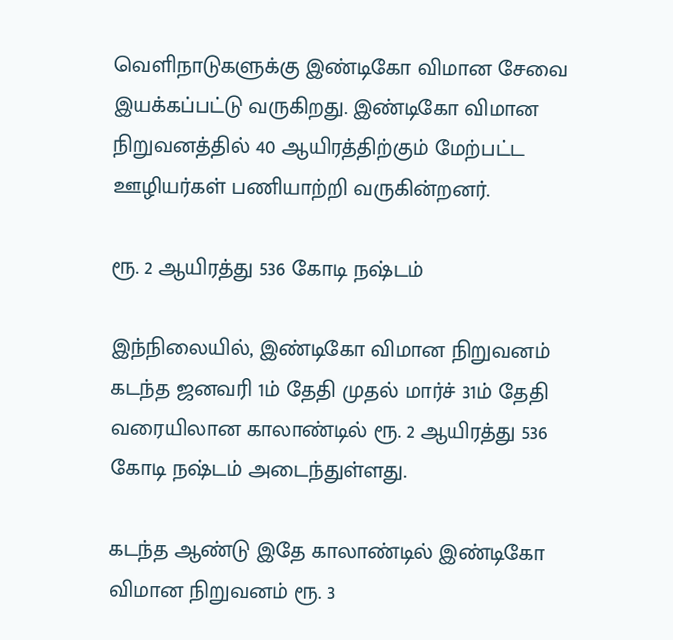வெளிநாடுகளுக்கு இண்டிகோ விமான சேவை இயக்கப்பட்டு வருகிறது. இண்டிகோ விமான நிறுவனத்தில் 40 ஆயிரத்திற்கும் மேற்பட்ட ஊழியர்கள் பணியாற்றி வருகின்றனர்.

ரூ. 2 ஆயிரத்து 536 கோடி நஷ்டம்

இந்நிலையில், இண்டிகோ விமான நிறுவனம் கடந்த ஜனவரி 1ம் தேதி முதல் மார்ச் 31ம் தேதி வரையிலான காலாண்டில் ரூ. 2 ஆயிரத்து 536 கோடி நஷ்டம் அடைந்துள்ளது.

கடந்த ஆண்டு இதே காலாண்டில் இண்டிகோ விமான நிறுவனம் ரூ. 3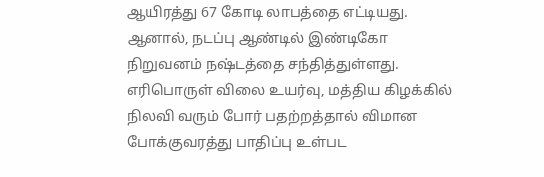ஆயிரத்து 67 கோடி லாபத்தை எட்டியது. ஆனால், நடப்பு ஆண்டில் இண்டிகோ நிறுவனம் நஷ்டத்தை சந்தித்துள்ளது. எரிபொருள் விலை உயர்வு, மத்திய கிழக்கில் நிலவி வரும் போர் பதற்றத்தால் விமான போக்குவரத்து பாதிப்பு உள்பட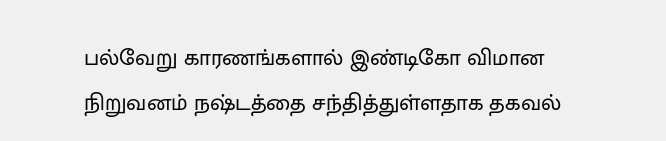பல்வேறு காரணங்களால் இண்டிகோ விமான நிறுவனம் நஷ்டத்தை சந்தித்துள்ளதாக தகவல்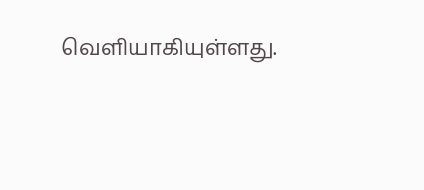வெளியாகியுள்ளது.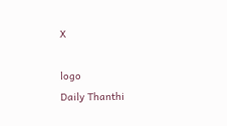X

logo
Daily Thanthi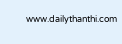www.dailythanthi.com